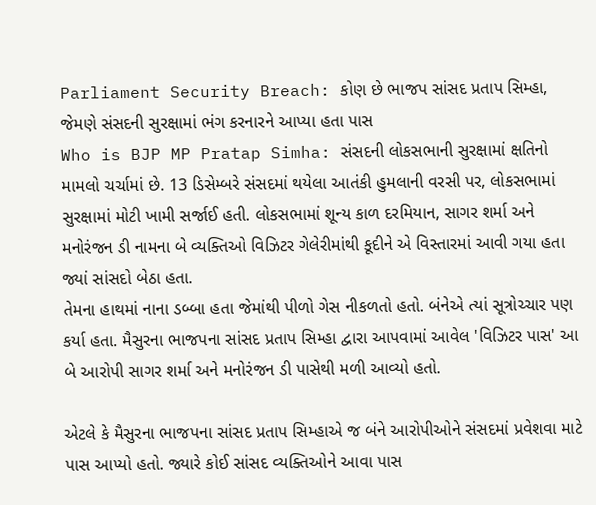Parliament Security Breach: કોણ છે ભાજપ સાંસદ પ્રતાપ સિમ્હા, જેમણે સંસદની સુરક્ષામાં ભંગ કરનારને આપ્યા હતા પાસ
Who is BJP MP Pratap Simha: સંસદની લોકસભાની સુરક્ષામાં ક્ષતિનો મામલો ચર્ચામાં છે. 13 ડિસેમ્બરે સંસદમાં થયેલા આતંકી હુમલાની વરસી પર, લોકસભામાં સુરક્ષામાં મોટી ખામી સર્જાઈ હતી. લોકસભામાં શૂન્ય કાળ દરમિયાન, સાગર શર્મા અને મનોરંજન ડી નામના બે વ્યક્તિઓ વિઝિટર ગેલેરીમાંથી કૂદીને એ વિસ્તારમાં આવી ગયા હતા જ્યાં સાંસદો બેઠા હતા.
તેમના હાથમાં નાના ડબ્બા હતા જેમાંથી પીળો ગેસ નીકળતો હતો. બંનેએ ત્યાં સૂત્રોચ્ચાર પણ કર્યા હતા. મૈસુરના ભાજપના સાંસદ પ્રતાપ સિમ્હા દ્વારા આપવામાં આવેલ 'વિઝિટર પાસ' આ બે આરોપી સાગર શર્મા અને મનોરંજન ડી પાસેથી મળી આવ્યો હતો.

એટલે કે મૈસુરના ભાજપના સાંસદ પ્રતાપ સિમ્હાએ જ બંને આરોપીઓને સંસદમાં પ્રવેશવા માટે પાસ આપ્યો હતો. જ્યારે કોઈ સાંસદ વ્યક્તિઓને આવા પાસ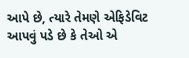આપે છે, ત્યારે તેમણે એફિડેવિટ આપવું પડે છે કે તેઓ એ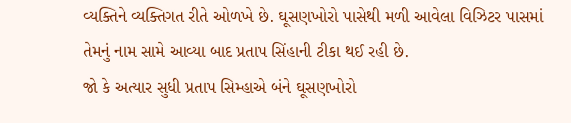વ્યક્તિને વ્યક્તિગત રીતે ઓળખે છે. ઘૂસણખોરો પાસેથી મળી આવેલા વિઝિટર પાસમાં તેમનું નામ સામે આવ્યા બાદ પ્રતાપ સિંહાની ટીકા થઈ રહી છે.
જો કે અત્યાર સુધી પ્રતાપ સિમ્હાએ બંને ઘૂસણખોરો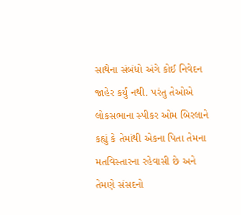સાથેના સંબંધો અંગે કોઈ નિવેદન જાહેર કર્યું નથી. પરંતુ તેઓએ લોકસભાના સ્પીકર ઓમ બિરલાને કહ્યું કે તેમાંથી એકના પિતા તેમના મતવિસ્તારના રહેવાસી છે અને તેમણે સંસદનો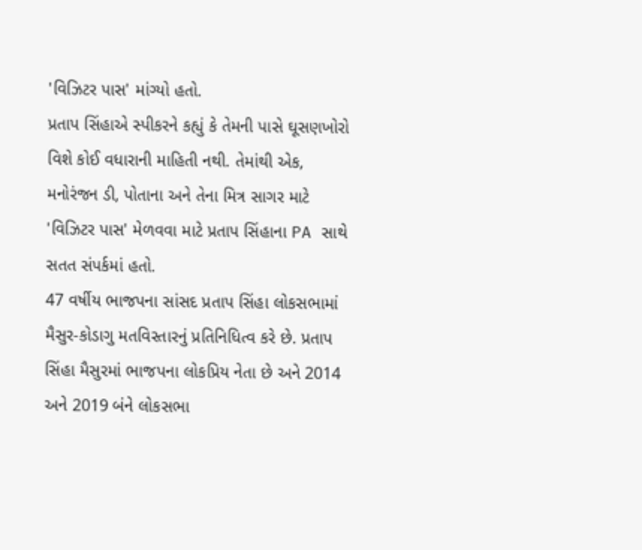'વિઝિટર પાસ' માંગ્યો હતો.
પ્રતાપ સિંહાએ સ્પીકરને કહ્યું કે તેમની પાસે ઘૂસણખોરો વિશે કોઈ વધારાની માહિતી નથી. તેમાંથી એક, મનોરંજન ડી, પોતાના અને તેના મિત્ર સાગર માટે 'વિઝિટર પાસ' મેળવવા માટે પ્રતાપ સિંહાના PA સાથે સતત સંપર્કમાં હતો.
47 વર્ષીય ભાજપના સાંસદ પ્રતાપ સિંહા લોકસભામાં મૈસુર-કોડાગુ મતવિસ્તારનું પ્રતિનિધિત્વ કરે છે. પ્રતાપ સિંહા મૈસુરમાં ભાજપના લોકપ્રિય નેતા છે અને 2014 અને 2019 બંને લોકસભા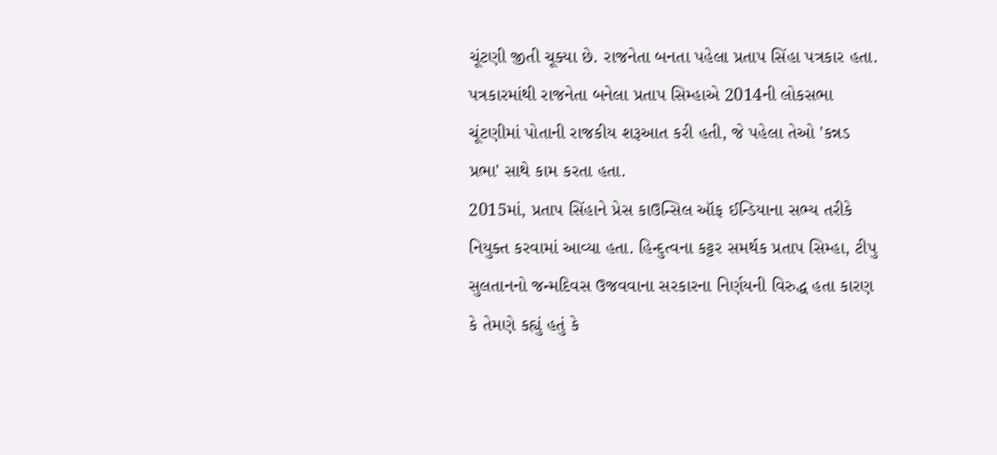ચૂંટણી જીતી ચૂક્યા છે. રાજનેતા બનતા પહેલા પ્રતાપ સિંહા પત્રકાર હતા. પત્રકારમાંથી રાજનેતા બનેલા પ્રતાપ સિમ્હાએ 2014ની લોકસભા ચૂંટણીમાં પોતાની રાજકીય શરૂઆત કરી હતી, જે પહેલા તેઓ 'કન્નડ પ્રભા' સાથે કામ કરતા હતા.
2015માં, પ્રતાપ સિંહાને પ્રેસ કાઉન્સિલ ઑફ ઈન્ડિયાના સભ્ય તરીકે નિયુક્ત કરવામાં આવ્યા હતા. હિન્દુત્વના કટ્ટર સમર્થક પ્રતાપ સિમ્હા, ટીપુ સુલતાનનો જન્મદિવસ ઉજવવાના સરકારના નિર્ણયની વિરુદ્ધ હતા કારણ કે તેમણે કહ્યું હતું કે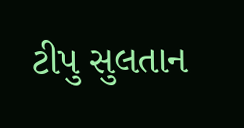ટીપુ સુલતાન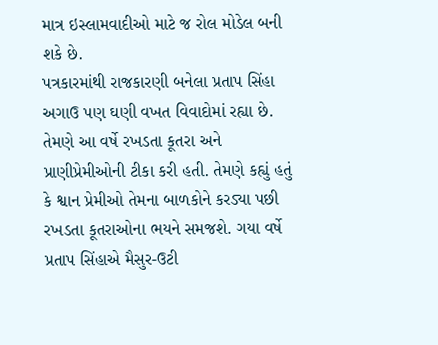માત્ર ઇસ્લામવાદીઓ માટે જ રોલ મોડેલ બની શકે છે.
પત્રકારમાંથી રાજકારણી બનેલા પ્રતાપ સિંહા અગાઉ પણ ઘણી વખત વિવાદોમાં રહ્યા છે. તેમણે આ વર્ષે રખડતા કૂતરા અને પ્રાણીપ્રેમીઓની ટીકા કરી હતી. તેમણે કહ્યું હતું કે શ્વાન પ્રેમીઓ તેમના બાળકોને કરડ્યા પછી રખડતા કૂતરાઓના ભયને સમજશે. ગયા વર્ષે પ્રતાપ સિંહાએ મૈસુર-ઉટી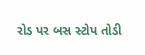રોડ પર બસ સ્ટોપ તોડી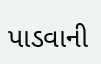પાડવાની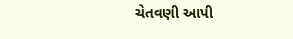ચેતવણી આપી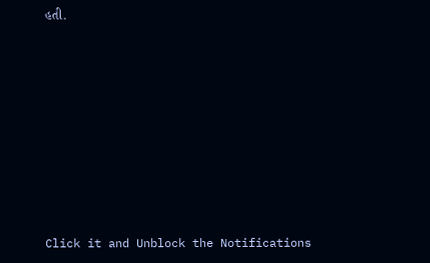હતી.












Click it and Unblock the Notifications